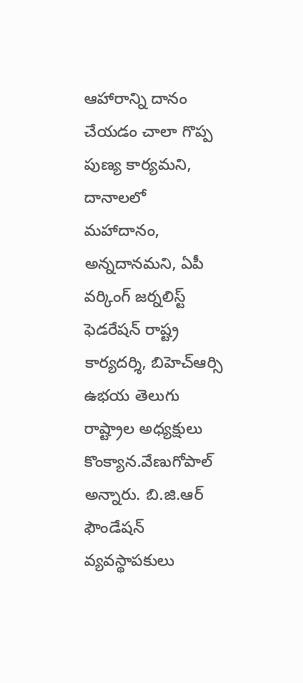ఆహారాన్ని దానం చేయడం చాలా గొప్ప పుణ్య కార్యమని, దానాలలో మహాదానం, అన్నదానమని, ఏపీ వర్కింగ్ జర్నలిస్ట్ ఫెడరేషన్ రాష్ట్ర కార్యదర్శి, బిహెచ్ఆర్సి ఉభయ తెలుగు రాష్ట్రాల అధ్యక్షులు కొంక్యాన.వేణుగోపాల్ అన్నారు. బి.జి.ఆర్ ఫౌండేషన్ వ్యవస్థాపకులు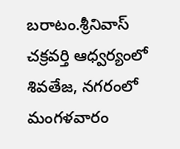బరాటం.శ్రీనివాస్ చక్రవర్తి ఆధ్వర్యంలో శివతేజ, నగరంలో మంగళవారం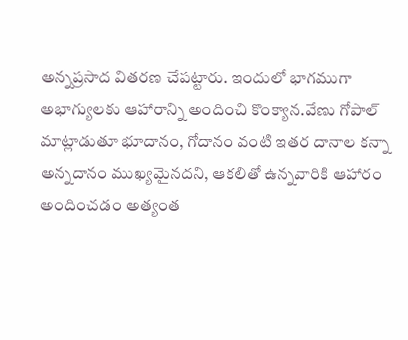అన్నప్రసాద వితరణ చేపట్టారు. ఇందులో భాగముగా అభాగ్యులకు ఆహారాన్ని అందించి కొంక్యాన.వేణు గోపాల్ మాట్లాడుతూ భూదానం, గోదానం వంటి ఇతర దానాల కన్నా అన్నదానం ముఖ్యమైనదని, ఆకలితో ఉన్నవారికి ఆహారం అందించడం అత్యంత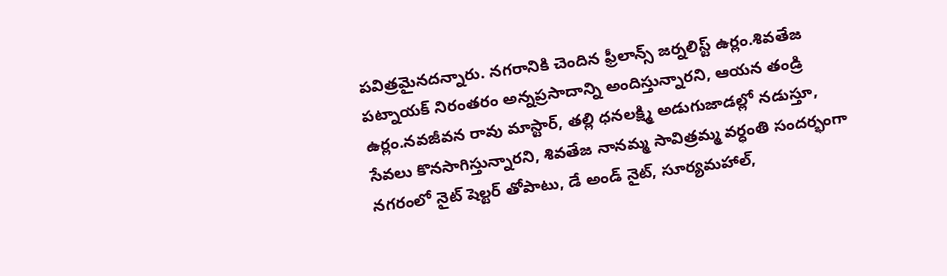పవిత్రమైనదన్నారు. నగరానికి చెందిన ఫ్రీలాన్స్ జర్నలిస్ట్ ఉర్లం.శివతేజ పట్నాయక్ నిరంతరం అన్నప్రసాదాన్ని అందిస్తున్నారని, ఆయన తండ్రి ఉర్లం.నవజీవన రావు మాస్టార్, తల్లి ధనలక్ష్మి అడుగుజాడల్లో నడుస్తూ, సేవలు కొనసాగిస్తున్నారని, శివతేజ నానమ్మ సావిత్రమ్మ వర్ధంతి సందర్భంగా నగరంలో నైట్ షెల్టర్ తోపాటు, డే అండ్ నైట్, సూర్యమహాల్,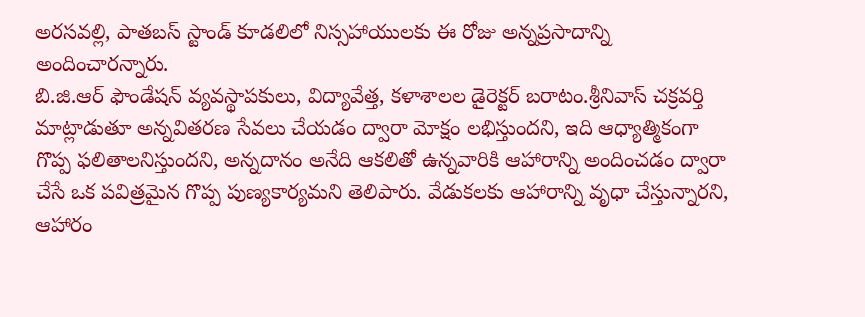అరసవల్లి, పాతబస్ స్టాండ్ కూడలిలో నిస్సహాయులకు ఈ రోజు అన్నప్రసాదాన్ని అందించారన్నారు.
బి.జి.ఆర్ ఫౌండేషన్ వ్యవస్థాపకులు, విద్యావేత్త, కళాశాలల డైరెక్టర్ బరాటం.శ్రీనివాస్ చక్రవర్తి మాట్లాడుతూ అన్నవితరణ సేవలు చేయడం ద్వారా మోక్షం లభిస్తుందని, ఇది ఆధ్యాత్మికంగా గొప్ప ఫలితాలనిస్తుందని, అన్నదానం అనేది ఆకలితో ఉన్నవారికి ఆహారాన్ని అందించడం ద్వారా చేసే ఒక పవిత్రమైన గొప్ప పుణ్యకార్యమని తెలిపారు. వేడుకలకు ఆహారాన్ని వృధా చేస్తున్నారని, ఆహారం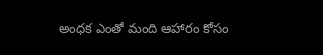అంధక ఎంతో మంది ఆహారం కోసం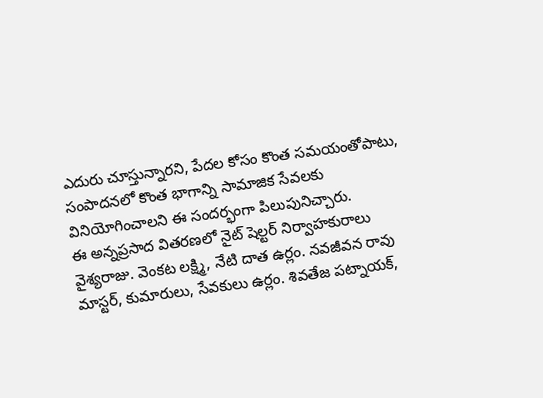ఎదురు చూస్తున్నారని, పేదల కోసం కొంత సమయంతోపాటు, సంపాదనలో కొంత భాగాన్ని సామాజిక సేవలకు వినియోగించాలని ఈ సందర్భంగా పిలుపునిచ్చారు.
ఈ అన్నప్రసాద వితరణలో నైట్ షెల్టర్ నిర్వాహకురాలు వైశ్యరాజు. వెంకట లక్ష్మి, నేటి దాత ఉర్లం. నవజీవన రావు మాస్టర్, కుమారులు, సేవకులు ఉర్లం. శివతేజ పట్నాయక్,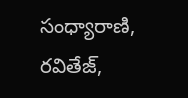సంధ్యారాణి, రవితేజ్,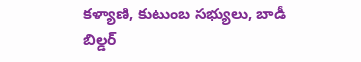కళ్యాణి, కుటుంబ సభ్యులు, బాడీ బిల్డర్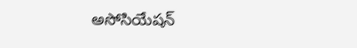అసోసియేషన్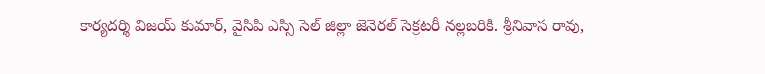కార్యదర్శి విజయ్ కుమార్, వైసిపి ఎస్సి సెల్ జిల్లా జెనెరల్ సెక్రటరీ నల్లబరికి. శ్రీనివాస రావు,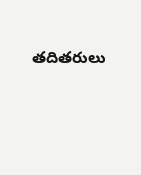తదితరులు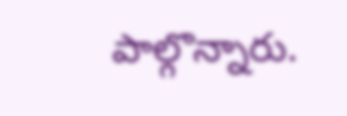పాల్గొన్నారు.